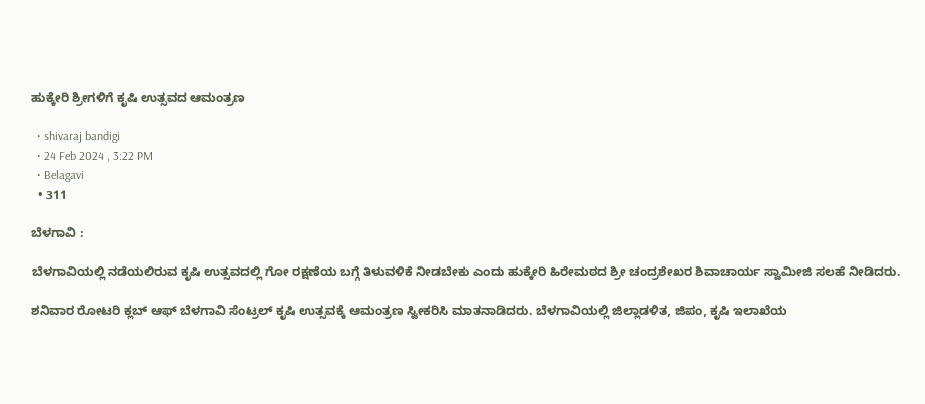ಹುಕ್ಕೇರಿ ಶ್ರೀಗಳಿಗೆ ಕೃಷಿ ಉತ್ಸವದ ಆಮಂತ್ರಣ

  • shivaraj bandigi
  • 24 Feb 2024 , 3:22 PM
  • Belagavi
  • 311

ಬೆಳಗಾವಿ :

ಬೆಳಗಾವಿಯಲ್ಲಿ ನಡೆಯಲಿರುವ ಕೃಷಿ ಉತ್ಸವದಲ್ಲಿ ಗೋ ರಕ್ಷಣೆಯ ಬಗ್ಗೆ ತಿಳುವಳಿಕೆ ನೀಡಬೇಕು ಎಂದು ಹುಕ್ಕೇರಿ ಹಿರೇಮಠದ ಶ್ರೀ ಚಂದ್ರಶೇಖರ ಶಿವಾಚಾರ್ಯ ಸ್ವಾಮೀಜಿ ಸಲಹೆ‌ ನೀಡಿದರು.

ಶನಿವಾರ ರೋಟರಿ ಕ್ಲಬ್ ಆಫ್ ಬೆಳಗಾವಿ ಸೆಂಟ್ರಲ್ ಕೃಷಿ ಉತ್ಸವಕ್ಕೆ ಆಮಂತ್ರಣ ಸ್ವೀಕರಿಸಿ ಮಾತನಾಡಿದರು. ಬೆಳಗಾವಿಯಲ್ಲಿ ಜಿಲ್ಲಾಡಳಿತ, ಜಿಪಂ, ಕೃಷಿ ಇಲಾಖೆಯ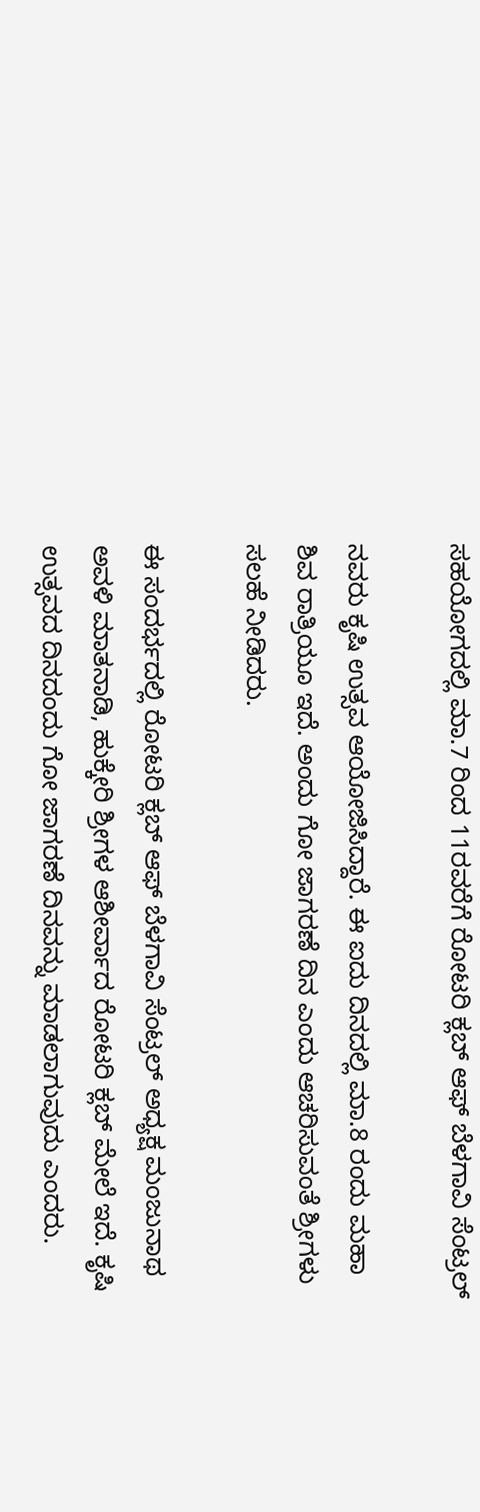ಸಹಯೋಗದಲ್ಲಿ ಮಾ.7 ರಿಂದ 11ರವರೆಗೆ ರೋಟರಿ ಕ್ಲಬ್ ಆಫ್ ಬೆಳಗಾವಿ ಸೆಂಟ್ರಲ್

ನವರು ಕೃಷಿ ಉತ್ಸವ ಆಯೋಜಿಸಿದ್ದಾರೆ. ಈ ಐದು ದಿನದಲ್ಲಿ ಮಾ.8 ರಂದು ಮಹಾ ಶಿವ ರಾತ್ರಿಯೂ ಇದೆ. ಅಂದು ಗೋ ಜಾಗರಣೆ ದಿನ ಎಂದು ಆಚರಿಸುವಂತೆ ಶ್ರೀಗಳು ಸಲಹೆ ನೀಡಿದರು.

ಈ ಸಂದರ್ಭದಲ್ಲಿ ರೋಟರಿ ಕ್ಲಬ್ ಆಫ್ ಬೆಳಗಾವಿ ಸೆಂಟ್ರಲ್ ಅಧ್ಯಕ್ಷ ಮಂಜುನಾಥ ಅವಳಿ ಮಾತನಾಡಿ, ಹುಕ್ಕೇರಿ ಶ್ರೀಗಳ ಆಶೀರ್ವಾದ ರೋಟರಿ ಕ್ಲಬ್ ಮೇಲೆ ಇದೆ. ಕೃಷಿ ಉತ್ಸವದ ದಿನದಂದು ಗೋ ಜಾಗರಣೆ ದಿನವನ್ನು ಮಾಡಲಾಗುವುದು ಎಂದರು.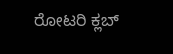ರೋಟರಿ ಕ್ಲಬ್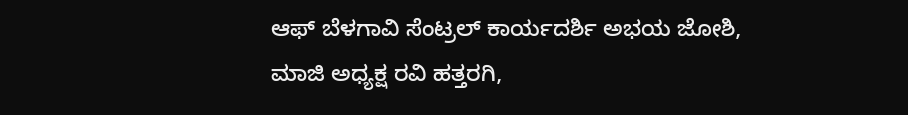ಆಫ್ ಬೆಳಗಾವಿ ಸೆಂಟ್ರಲ್ ಕಾರ್ಯದರ್ಶಿ ಅಭಯ ಜೋಶಿ, ಮಾಜಿ ಅಧ್ಯಕ್ಷ ರವಿ ಹತ್ತರಗಿ,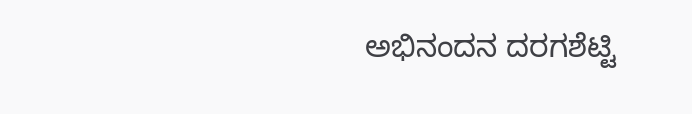ಅಭಿನಂದನ ದರಗಶೆಟ್ಟಿ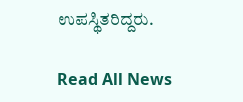ಉಪಸ್ಥಿತರಿದ್ದರು.

Read All News